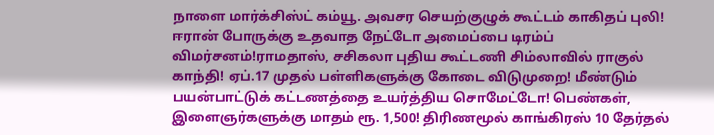நாளை மார்க்சிஸ்ட் கம்யூ. அவசர செயற்குழுக் கூட்டம் காகிதப் புலி! ஈரான் போருக்கு உதவாத நேட்டோ அமைப்பை டிரம்ப் விமர்சனம்!ராமதாஸ், சசிகலா புதிய கூட்டணி சிம்லாவில் ராகுல் காந்தி! ஏப்.17 முதல் பள்ளிகளுக்கு கோடை விடுமுறை! மீண்டும் பயன்பாட்டுக் கட்டணத்தை உயர்த்திய சொமேட்டோ! பெண்கள், இளைஞர்களுக்கு மாதம் ரூ. 1,500! திரிணமூல் காங்கிரஸ் 10 தேர்தல்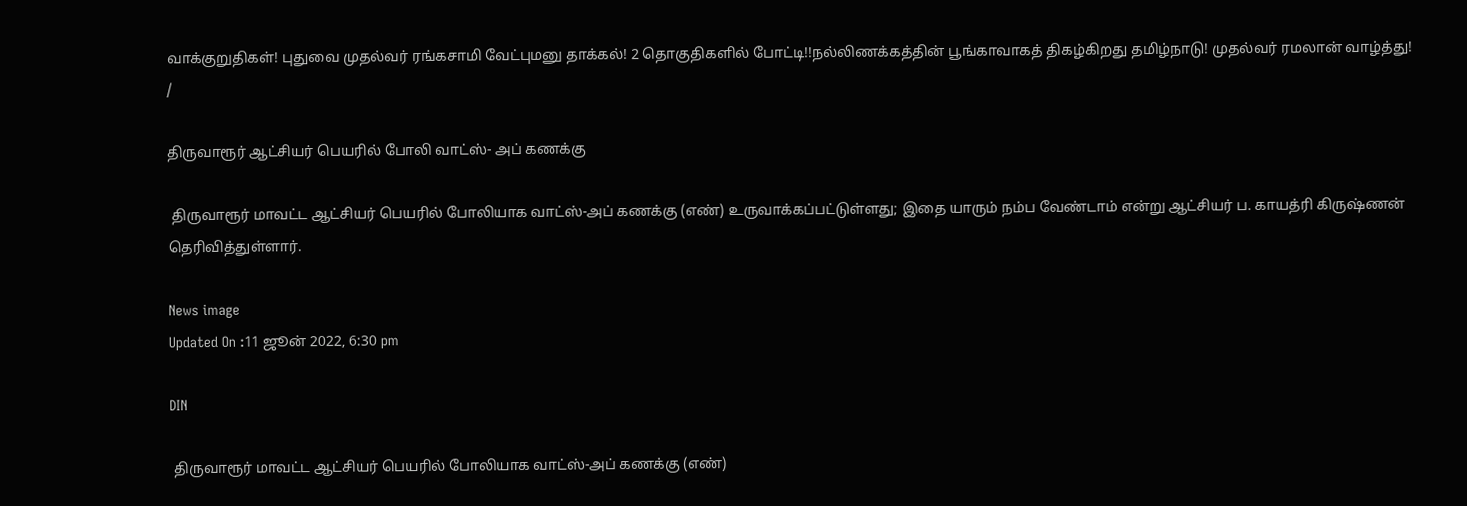வாக்குறுதிகள்! புதுவை முதல்வர் ரங்கசாமி வேட்புமனு தாக்கல்! 2 தொகுதிகளில் போட்டி!!நல்லிணக்கத்தின் பூங்காவாகத் திகழ்கிறது தமிழ்நாடு! முதல்வர் ரமலான் வாழ்த்து!
/

திருவாரூர் ஆட்சியர் பெயரில் போலி வாட்ஸ்- அப் கணக்கு

 திருவாரூர் மாவட்ட ஆட்சியர் பெயரில் போலியாக வாட்ஸ்-அப் கணக்கு (எண்) உருவாக்கப்பட்டுள்ளது; இதை யாரும் நம்ப வேண்டாம் என்று ஆட்சியர் ப. காயத்ரி கிருஷ்ணன் தெரிவித்துள்ளார்.

News image
Updated On :11 ஜூன் 2022, 6:30 pm

DIN

 திருவாரூர் மாவட்ட ஆட்சியர் பெயரில் போலியாக வாட்ஸ்-அப் கணக்கு (எண்)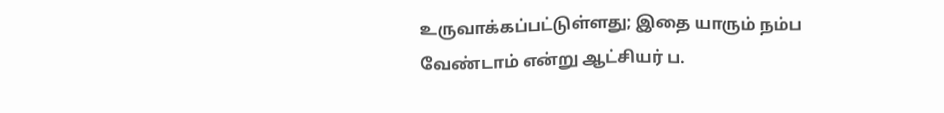உருவாக்கப்பட்டுள்ளது; இதை யாரும் நம்ப வேண்டாம் என்று ஆட்சியர் ப.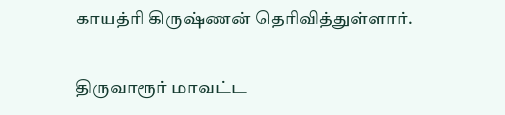காயத்ரி கிருஷ்ணன் தெரிவித்துள்ளார்.

திருவாரூர் மாவட்ட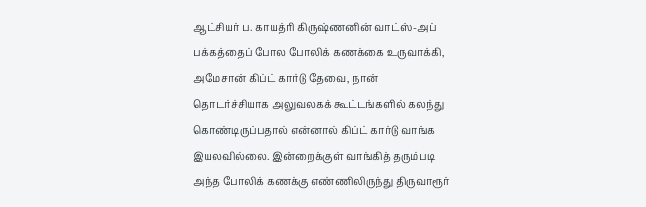ஆட்சியர் ப. காயத்ரி கிருஷ்ணனின் வாட்ஸ்-அப் பக்கத்தைப் போல போலிக் கணக்கை உருவாக்கி, அமேசான் கிப்ட் கார்டு தேவை, நான் தொடர்ச்சியாக அலுவலகக் கூட்டங்களில் கலந்து கொண்டிருப்பதால் என்னால் கிப்ட் கார்டு வாங்க இயலவில்லை. இன்றைக்குள் வாங்கித் தரும்படி அந்த போலிக் கணக்கு எண்ணிலிருந்து திருவாரூர்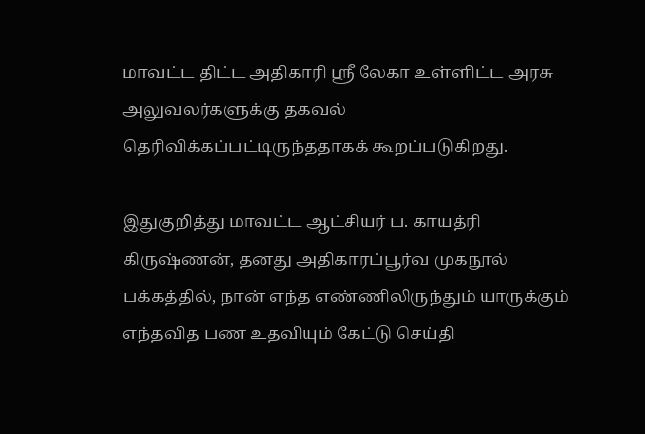மாவட்ட திட்ட அதிகாரி ஸ்ரீ லேகா உள்ளிட்ட அரசு அலுவலர்களுக்கு தகவல் தெரிவிக்கப்பட்டிருந்ததாகக் கூறப்படுகிறது.

இதுகுறித்து மாவட்ட ஆட்சியர் ப. காயத்ரி கிருஷ்ணன், தனது அதிகாரப்பூர்வ முகநூல் பக்கத்தில், நான் எந்த எண்ணிலிருந்தும் யாருக்கும் எந்தவித பண உதவியும் கேட்டு செய்தி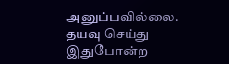அனுப்பவில்லை. தயவு செய்து இதுபோன்ற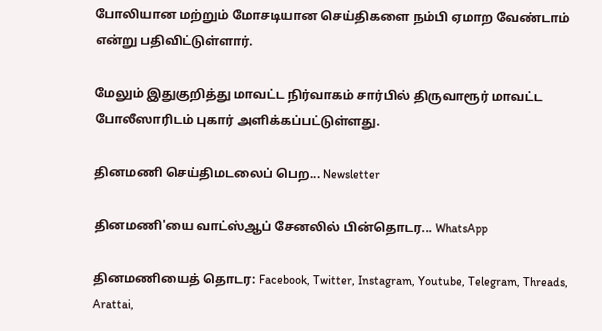போலியான மற்றும் மோசடியான செய்திகளை நம்பி ஏமாற வேண்டாம் என்று பதிவிட்டுள்ளார்.

மேலும் இதுகுறித்து மாவட்ட நிர்வாகம் சார்பில் திருவாரூர் மாவட்ட போலீஸாரிடம் புகார் அளிக்கப்பட்டுள்ளது.

தினமணி செய்திமடலைப் பெற... Newsletter

தினமணி'யை வாட்ஸ்ஆப் சேனலில் பின்தொடர... WhatsApp

தினமணியைத் தொடர: Facebook, Twitter, Instagram, Youtube, Telegram, Threads, Arattai,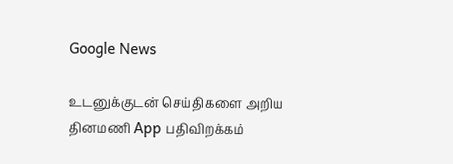Google News

உடனுக்குடன் செய்திகளை அறிய தினமணி App பதிவிறக்கம்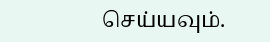செய்யவும்.